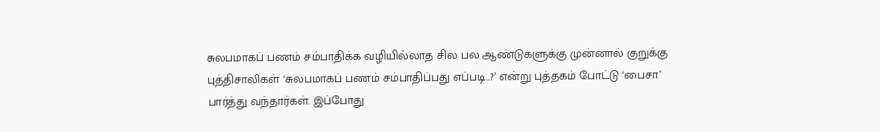சுலபமாகப் பணம் சம்பாதிக்க வழியில்லாத சில பல ஆண்டுகளுக்கு முன்னால் குறுக்கு புத்திசாலிகள் ‘சுலபமாகப் பணம் சம்பாதிப்பது எப்படி..?’ என்று புத்தகம் போட்டு ‘பைசா’ பார்த்து வந்தார்கள். இப்போது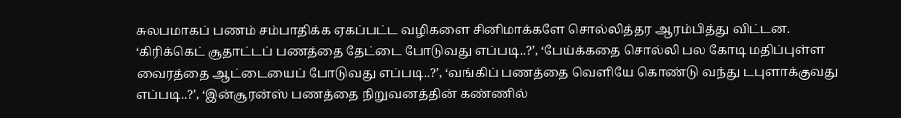சுலபமாகப் பணம் சம்பாதிக்க ஏகப்பட்ட வழிகளை சினிமாக்களே சொல்லித்தர ஆரம்பித்து விட்டன.
‘கிரிக்கெட் சூதாட்டப் பணத்தை தேட்டை போடுவது எப்படி..?’, ‘பேய்க்கதை சொல்லி பல கோடி மதிப்புள்ள வைரத்தை ஆட்டையைப் போடுவது எப்படி..?’, ‘வங்கிப் பணத்தை வெளியே கொண்டு வந்து டபுளாக்குவது எப்படி..?’, ‘இன்சூரன்ஸ் பணத்தை நிறுவனத்தின் கண்ணில்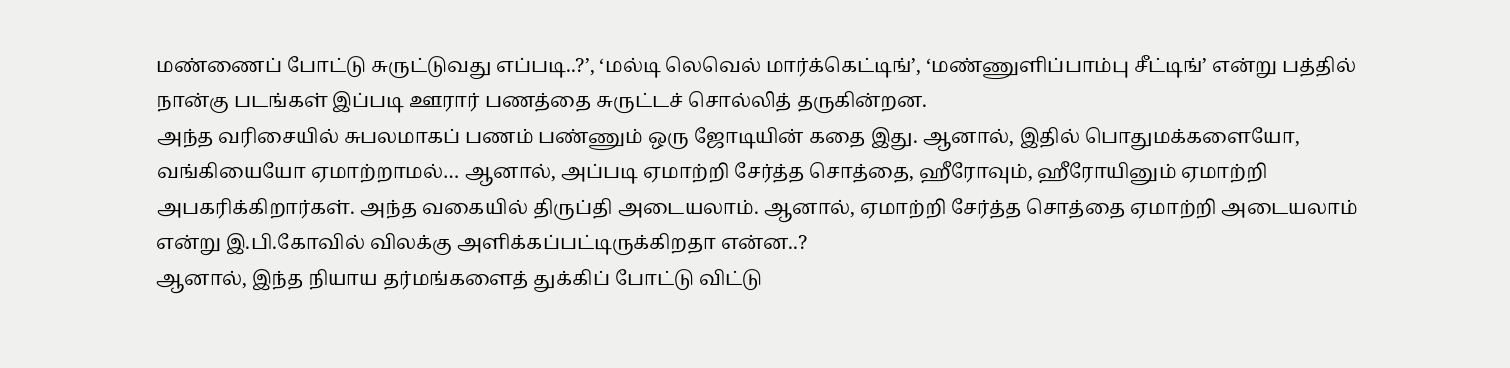மண்ணைப் போட்டு சுருட்டுவது எப்படி..?’, ‘மல்டி லெவெல் மார்க்கெட்டிங்’, ‘மண்ணுளிப்பாம்பு சீட்டிங்’ என்று பத்தில் நான்கு படங்கள் இப்படி ஊரார் பணத்தை சுருட்டச் சொல்லித் தருகின்றன.
அந்த வரிசையில் சுபலமாகப் பணம் பண்ணும் ஒரு ஜோடியின் கதை இது. ஆனால், இதில் பொதுமக்களையோ, வங்கியையோ ஏமாற்றாமல்… ஆனால், அப்படி ஏமாற்றி சேர்த்த சொத்தை, ஹீரோவும், ஹீரோயினும் ஏமாற்றி அபகரிக்கிறார்கள். அந்த வகையில் திருப்தி அடையலாம். ஆனால், ஏமாற்றி சேர்த்த சொத்தை ஏமாற்றி அடையலாம் என்று இ.பி.கோவில் விலக்கு அளிக்கப்பட்டிருக்கிறதா என்ன..?
ஆனால், இந்த நியாய தர்மங்களைத் துக்கிப் போட்டு விட்டு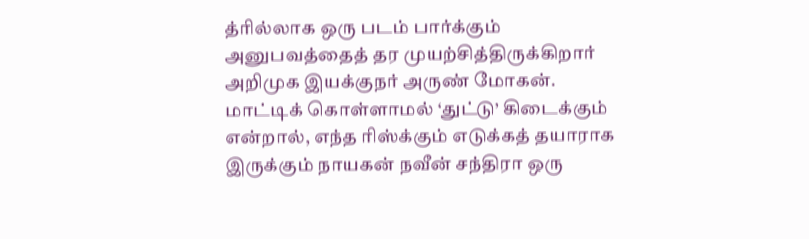த்ரில்லாக ஒரு படம் பார்க்கும் அனுபவத்தைத் தர முயற்சித்திருக்கிறார் அறிமுக இயக்குநர் அருண் மோகன்.
மாட்டிக் கொள்ளாமல் ‘துட்டு’ கிடைக்கும் என்றால், எந்த ரிஸ்க்கும் எடுக்கத் தயாராக இருக்கும் நாயகன் நவீன் சந்திரா ஒரு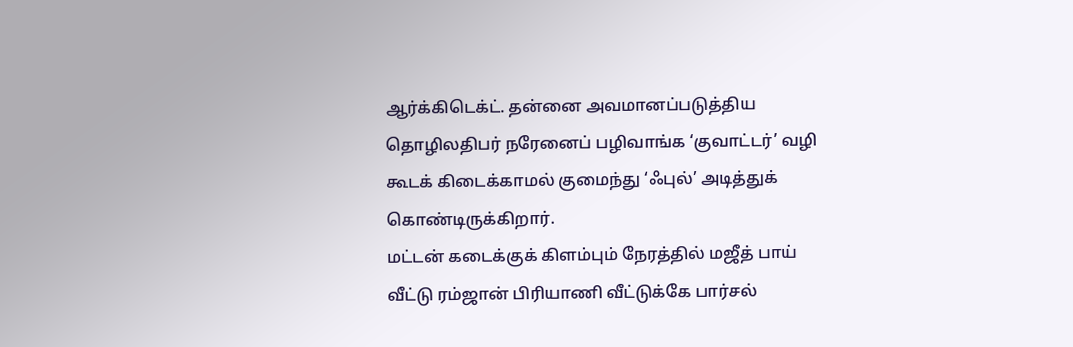ஆர்க்கிடெக்ட். தன்னை அவமானப்படுத்திய தொழிலதிபர் நரேனைப் பழிவாங்க ‘குவாட்டர்’ வழி கூடக் கிடைக்காமல் குமைந்து ‘ஃபுல்’ அடித்துக் கொண்டிருக்கிறார்.
மட்டன் கடைக்குக் கிளம்பும் நேரத்தில் மஜீத் பாய் வீட்டு ரம்ஜான் பிரியாணி வீட்டுக்கே பார்சல்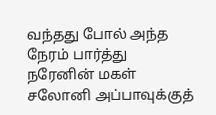வந்தது போல் அந்த நேரம் பார்த்து நரேனின் மகள் சலோனி அப்பாவுக்குத்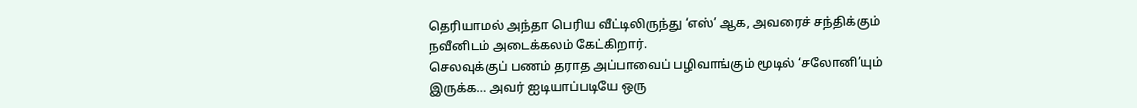தெரியாமல் அந்தா பெரிய வீட்டிலிருந்து ‘எஸ்’ ஆக, அவரைச் சந்திக்கும் நவீனிடம் அடைக்கலம் கேட்கிறார்.
செலவுக்குப் பணம் தராத அப்பாவைப் பழிவாங்கும் மூடில் ‘சலோனி’யும் இருக்க… அவர் ஐடியாப்படியே ஒரு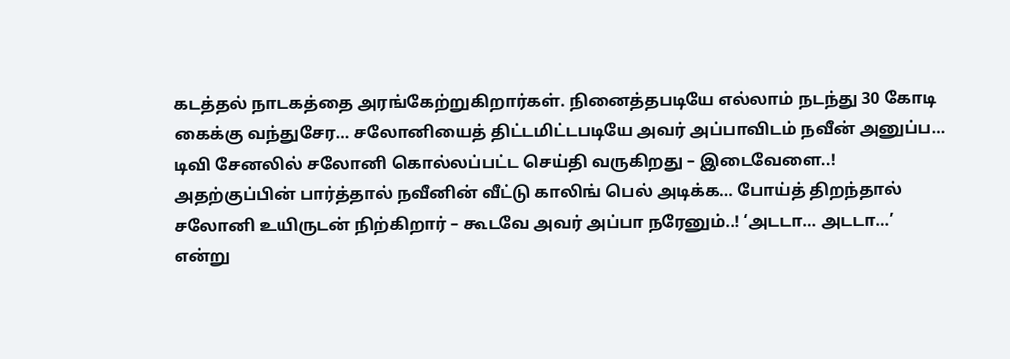கடத்தல் நாடகத்தை அரங்கேற்றுகிறார்கள். நினைத்தபடியே எல்லாம் நடந்து 30 கோடி கைக்கு வந்துசேர… சலோனியைத் திட்டமிட்டபடியே அவர் அப்பாவிடம் நவீன் அனுப்ப… டிவி சேனலில் சலோனி கொல்லப்பட்ட செய்தி வருகிறது – இடைவேளை..!
அதற்குப்பின் பார்த்தால் நவீனின் வீட்டு காலிங் பெல் அடிக்க… போய்த் திறந்தால் சலோனி உயிருடன் நிற்கிறார் – கூடவே அவர் அப்பா நரேனும்..! ‘அடடா… அடடா…’ என்று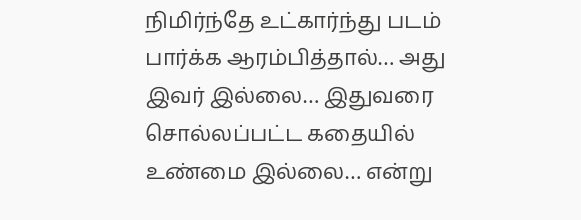நிமிர்ந்தே உட்கார்ந்து படம் பார்க்க ஆரம்பித்தால்… அது இவர் இல்லை… இதுவரை சொல்லப்பட்ட கதையில் உண்மை இல்லை… என்று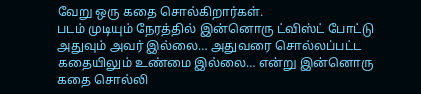வேறு ஒரு கதை சொல்கிறார்கள்.
படம் முடியும் நேரத்தில் இன்னொரு ட்விஸ்ட் போட்டு அதுவும் அவர் இல்லை… அதுவரை சொல்லப்பட்ட கதையிலும் உண்மை இல்லை… என்று இன்னொரு கதை சொல்லி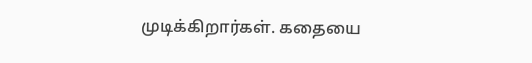முடிக்கிறார்கள். கதையை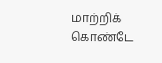மாற்றிக் கொண்டே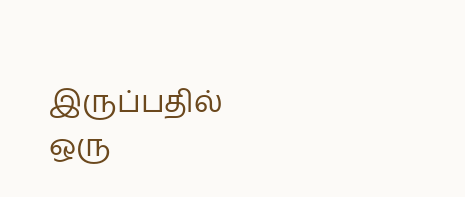இருப்பதில் ஒரு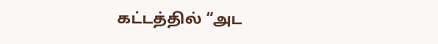கட்டத்தில் “அட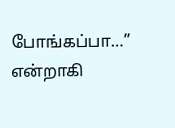போங்கப்பா…” என்றாகி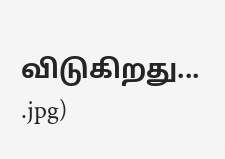விடுகிறது...
.jpg)